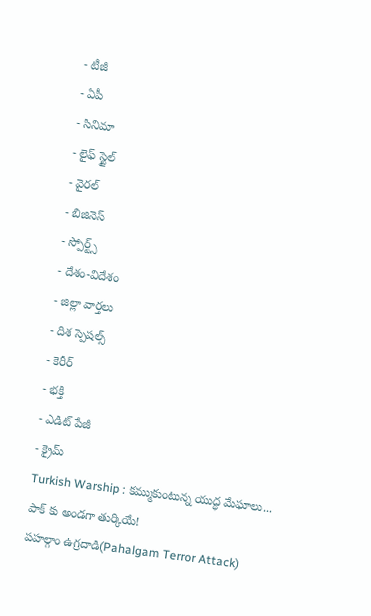- టీజీ
- ఏపీ
- సినిమా
- లైఫ్ స్టైల్
- వైరల్
- బిజినెస్
- స్పోర్ట్స్
- దేశం-విదేశం
- జిల్లా వార్తలు
- దిశ స్పెషల్స్
- కెరీర్
- భక్తి
- ఎడిట్ పేజీ
- క్రైమ్
Turkish Warship : కమ్ముకుంటున్న యుద్ధ మేఘాలు... పాక్ కు అండగా తుర్కియే!
పహల్గాం ఉగ్రదాడి(Pahalgam Terror Attack)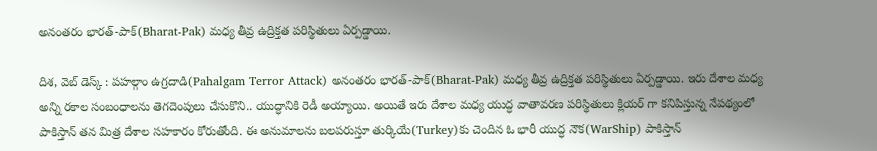అనంతరం భారత్-పాక్(Bharat-Pak) మధ్య తీవ్ర ఉద్రిక్తత పరిస్థితులు ఏర్పడ్డాయి.

దిశ, వెబ్ డెస్క్ : పహల్గాం ఉగ్రదాడి(Pahalgam Terror Attack) అనంతరం భారత్-పాక్(Bharat-Pak) మధ్య తీవ్ర ఉద్రిక్తత పరిస్థితులు ఏర్పడ్డాయి. ఇరు దేశాల మధ్య అన్ని రకాల సంబంధాలను తెగదెంపులు చేసుకొని.. యుద్ధానికి రెడీ అయ్యాయి. అయితే ఇరు దేశాల మధ్య యుద్ధ వాతావరణ పరిస్థితులు క్లియర్ గా కనిపిస్తున్న నేపథ్యంలో పాకిస్తాన్ తన మిత్ర దేశాల సహకారం కోరుతోంది. ఈ అనుమాలను బలపరుస్తూ తుర్కియే(Turkey)కు చెందిన ఓ భారీ యుద్ధ నౌక(WarShip) పాకిస్తాన్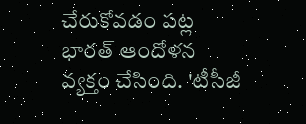చేరుకోవడం పట్ల భారత్ ఆందోళన వ్యక్తం చేసింది. 'టీసీజీ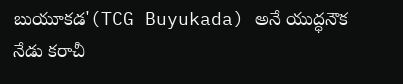బుయూకడ'(TCG Buyukada) అనే యుద్ధనౌక నేడు కరాచీ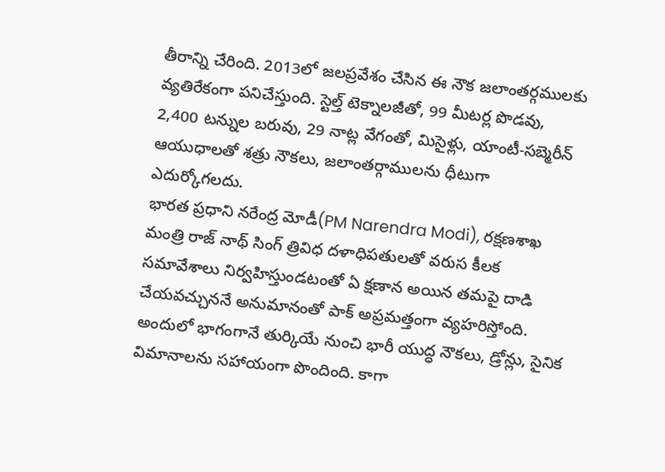తీరాన్ని చేరింది. 2013లో జలప్రవేశం చేసిన ఈ నౌక జలాంతర్గములకు వ్యతిరేకంగా పనిచేస్తుంది. స్టెల్త్ టెక్నాలజీతో, 99 మీటర్ల పొడవు, 2,400 టన్నుల బరువు, 29 నాట్ల వేగంతో, మిసైళ్లు, యాంటీ-సబ్మెరీన్ ఆయుధాలతో శత్రు నౌకలు, జలాంతర్గాములను ధీటుగా ఎదుర్కోగలదు.
భారత ప్రధాని నరేంద్ర మోడీ(PM Narendra Modi), రక్షణశాఖ మంత్రి రాజ్ నాథ్ సింగ్ త్రివిధ దళాధిపతులతో వరుస కీలక సమావేశాలు నిర్వహిస్తుండటంతో ఏ క్షణాన అయిన తమపై దాడి చేయవచ్చుననే అనుమానంతో పాక్ అప్రమత్తంగా వ్యహరిస్తోంది. అందులో భాగంగానే తుర్కియే నుంచి భారీ యుద్ధ నౌకలు, డ్రోన్లు, సైనిక విమానాలను సహాయంగా పొందింది. కాగా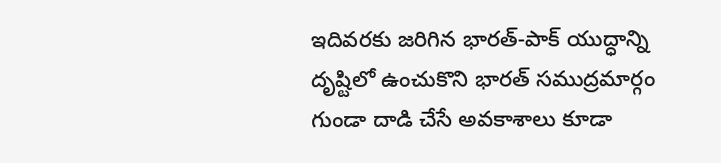ఇదివరకు జరిగిన భారత్-పాక్ యుద్ధాన్ని దృష్టిలో ఉంచుకొని భారత్ సముద్రమార్గం గుండా దాడి చేసే అవకాశాలు కూడా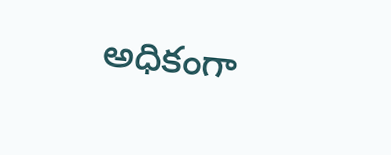అధికంగా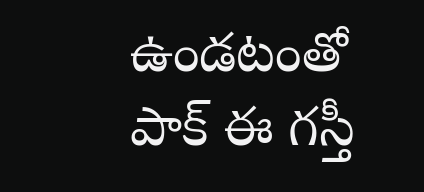ఉండటంతో పాక్ ఈ గస్తీ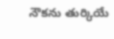నౌకను తుర్కియే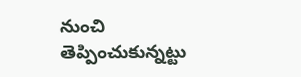నుంచి తెప్పించుకున్నట్టు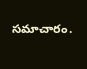సమాచారం.